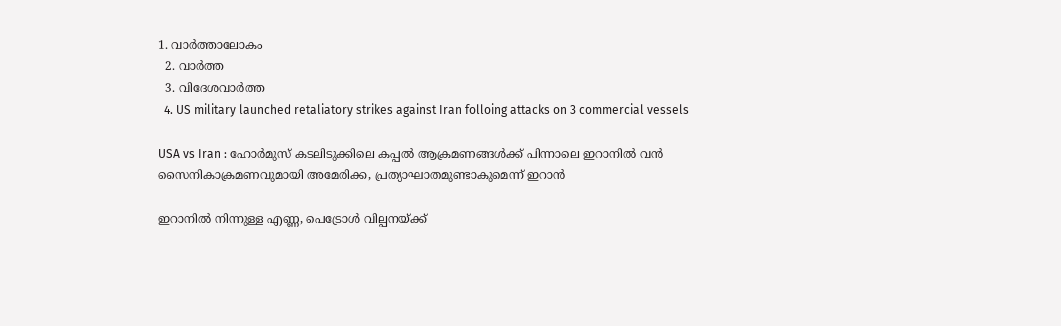1. വാര്‍ത്താലോകം
  2. വാര്‍ത്ത
  3. വിദേശവാര്‍ത്ത
  4. US military launched retaliatory strikes against Iran folloing attacks on 3 commercial vessels

USA vs Iran : ഹോർമുസ് കടലിടുക്കിലെ കപ്പൽ ആക്രമണങ്ങൾക്ക് പിന്നാലെ ഇറാനിൽ വൻ സൈനികാക്രമണവുമായി അമേരിക്ക, പ്രത്യാഘാതമുണ്ടാകുമെന്ന് ഇറാൻ

ഇറാനില്‍ നിന്നുള്ള എണ്ണ, പെട്രോള്‍ വില്പനയ്ക്ക്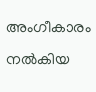അംഗീകാരം നല്‍കിയ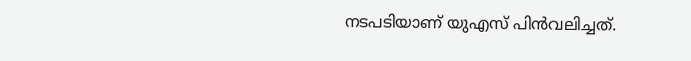നടപടിയാണ് യുഎസ് പിന്‍വലിച്ചത്.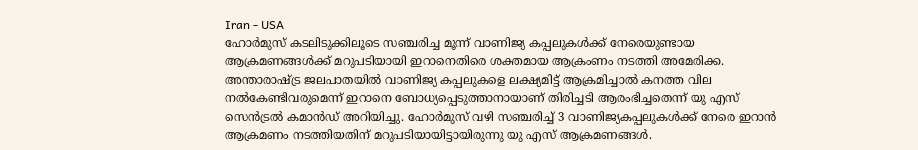Iran - USA
ഹോര്‍മുസ് കടലിടുക്കിലൂടെ സഞ്ചരിച്ച മൂന്ന് വാണിജ്യ കപ്പലുകള്‍ക്ക് നേരെയുണ്ടായ ആക്രമണങ്ങള്‍ക്ക് മറുപടിയായി ഇറാനെതിരെ ശക്തമായ ആക്രംണം നടത്തി അമേരിക്ക. അന്താരാഷ്ട്ര ജലപാതയില്‍ വാണിജ്യ കപ്പലുകളെ ലക്ഷ്യമിട്ട് ആക്രമിച്ചാല്‍ കനത്ത വില നല്‍കേണ്ടിവരുമെന്ന് ഇറാനെ ബോധ്യപ്പെടുത്താനായാണ് തിരിച്ചടി ആരംഭിച്ചതെന്ന് യു എസ് സെന്‍ട്രല്‍ കമാന്‍ഡ് അറിയിച്ചു. ഹോര്‍മുസ് വഴി സഞ്ചരിച്ച് 3 വാണിജ്യകപ്പലുകള്‍ക്ക് നേരെ ഇറാന്‍ ആക്രമണം നടത്തിയതിന് മറുപടിയായിട്ടായിരുന്നു യു എസ് ആക്രമണങ്ങള്‍.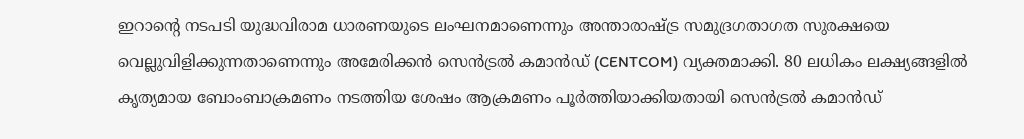ഇറാന്റെ നടപടി യുദ്ധവിരാമ ധാരണയുടെ ലംഘനമാണെന്നും അന്താരാഷ്ട്ര സമുദ്രഗതാഗത സുരക്ഷയെ വെല്ലുവിളിക്കുന്നതാണെന്നും അമേരിക്കന്‍ സെന്‍ട്രല്‍ കമാന്‍ഡ് (CENTCOM) വ്യക്തമാക്കി. 80 ലധികം ലക്ഷ്യങ്ങളില്‍ കൃത്യമായ ബോംബാക്രമണം നടത്തിയ ശേഷം ആക്രമണം പൂര്‍ത്തിയാക്കിയതായി സെന്‍ട്രല്‍ കമാന്‍ഡ്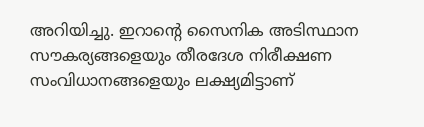അറിയിച്ചു. ഇറാന്റെ സൈനിക അടിസ്ഥാന സൗകര്യങ്ങളെയും തീരദേശ നിരീക്ഷണ സംവിധാനങ്ങളെയും ലക്ഷ്യമിട്ടാണ്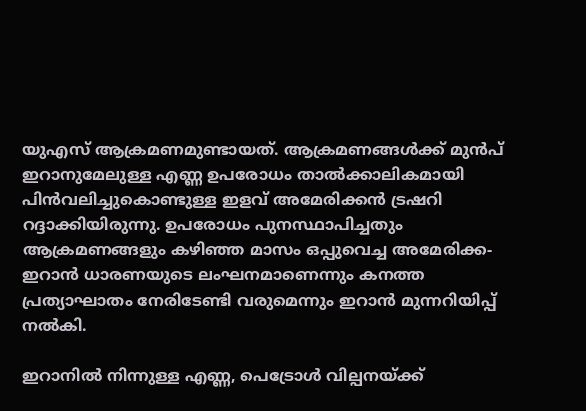യുഎസ് ആക്രമണമുണ്ടായത്. ആക്രമണങ്ങള്‍ക്ക് മുന്‍പ് ഇറാനുമേലുള്ള എണ്ണ ഉപരോധം താല്‍ക്കാലികമായി പിന്‍വലിച്ചുകൊണ്ടുള്ള ഇളവ് അമേരിക്കന്‍ ട്രഷറി റദ്ദാക്കിയിരുന്നു. ഉപരോധം പുനസ്ഥാപിച്ചതും ആക്രമണങ്ങളും കഴിഞ്ഞ മാസം ഒപ്പുവെച്ച അമേരിക്ക- ഇറാന്‍ ധാരണയുടെ ലംഘനമാണെന്നും കനത്ത പ്രത്യാഘാതം നേരിടേണ്ടി വരുമെന്നും ഇറാന്‍ മുന്നറിയിപ്പ് നല്‍കി.

ഇറാനില്‍ നിന്നുള്ള എണ്ണ, പെട്രോള്‍ വില്പനയ്ക്ക്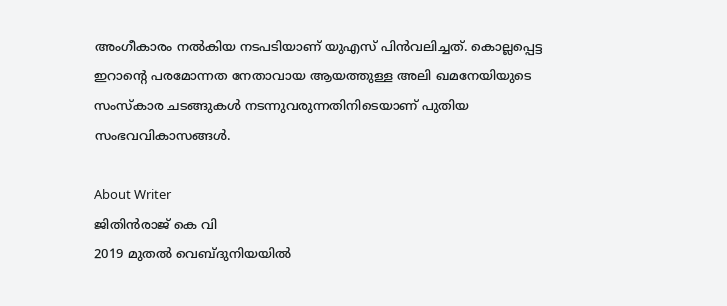അംഗീകാരം നല്‍കിയ നടപടിയാണ് യുഎസ് പിന്‍വലിച്ചത്. കൊല്ലപ്പെട്ട ഇറാന്റെ പരമോന്നത നേതാവായ ആയത്തുള്ള അലി ഖമനേയിയുടെ സംസ്‌കാര ചടങ്ങുകള്‍ നടന്നുവരുന്നതിനിടെയാണ് പുതിയ സംഭവവികാസങ്ങള്‍.

About Writer
ജിതിൻരാജ് കെ വി
2019 മുതൽ വെബ്ദുനിയയിൽ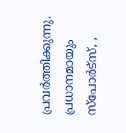പ്രവർത്തിക്കുന്നു. പ്രധാനമായും സ്പോർട്സ്, ,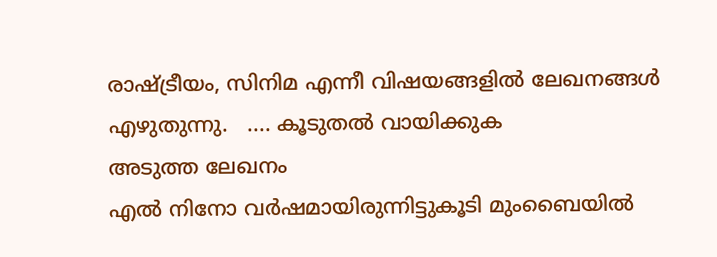രാഷ്ട്രീയം, സിനിമ എന്നീ വിഷയങ്ങളിൽ ലേഖനങ്ങൾ എഴുതുന്നു.   .... കൂടുതല്‍ വായിക്കുക
അടുത്ത ലേഖനം
എല്‍ നിനോ വര്‍ഷമായിരുന്നിട്ടുകൂടി മുംബൈയില്‍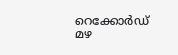റെക്കോര്‍ഡ് മഴ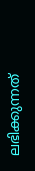ലഭിക്കുന്നത്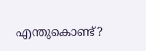എന്തുകൊണ്ട്?